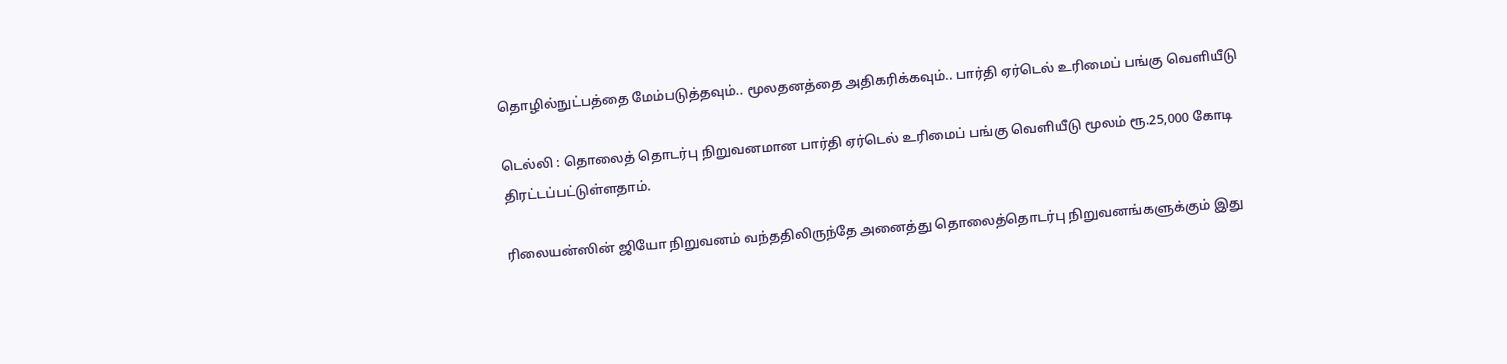தொழில்நுட்பத்தை மேம்படுத்தவும்.. மூலதனத்தை அதிகரிக்கவும்.. பார்தி ஏர்டெல் உரிமைப் பங்கு வெளியீடு

டெல்லி : தொலைத் தொடர்பு நிறுவனமான பார்தி ஏர்டெல் உரிமைப் பங்கு வெளியீடு மூலம் ரூ.25,000 கோடி திரட்டப்பட்டுள்ளதாம்.

ரிலையன்ஸின் ஜியோ நிறுவனம் வந்ததிலிருந்தே அனைத்து தொலைத்தொடர்பு நிறுவனங்களுக்கும் இது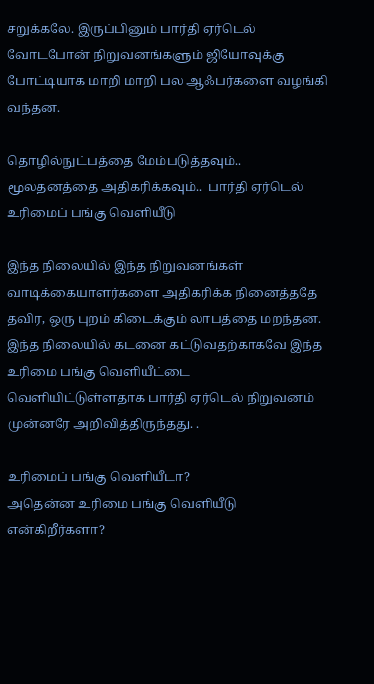சறுக்கலே. இருப்பினும் பார்தி ஏர்டெல் வோடபோன் நிறுவனங்களும் ஜியோவுக்கு போட்டியாக மாறி மாறி பல ஆஃபர்களை வழங்கி வந்தன.

தொழில்நுட்பத்தை மேம்படுத்தவும்.. மூலதனத்தை அதிகரிக்கவும்..  பார்தி ஏர்டெல் உரிமைப் பங்கு வெளியீடு

இந்த நிலையில் இந்த நிறுவனங்கள் வாடிக்கையாளர்களை அதிகரிக்க நினைத்ததே தவிர, ஒரு புறம் கிடைக்கும் லாபத்தை மறந்தன. இந்த நிலையில் கடனை கட்டுவதற்காகவே இந்த உரிமை பங்கு வெளியீட்டை வெளியிட்டுள்ளதாக பார்தி ஏர்டெல் நிறுவனம் முன்னரே அறிவித்திருந்தது. .

உரிமைப் பங்கு வெளியீடா?
அதென்ன உரிமை பங்கு வெளியீடு என்கிறீர்களா?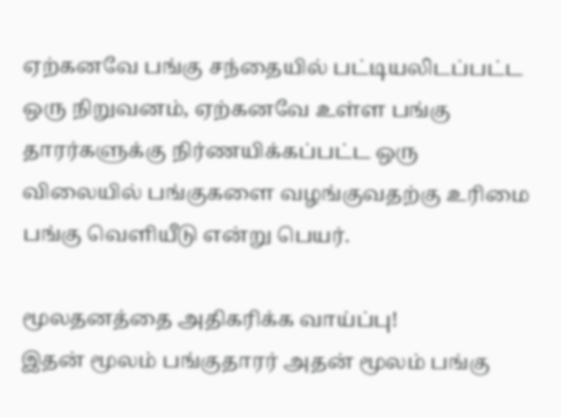ஏற்கனவே பங்கு சந்தையில் பட்டியலிடப்பட்ட ஒரு நிறுவனம், ஏற்கனவே உள்ள பங்கு தாரர்களுக்கு நிர்ணயிக்கப்பட்ட ஒரு விலையில் பங்குகளை வழங்குவதற்கு உரிமை பங்கு வெளியீடு என்று பெயர்.

மூலதனத்தை அதிகரிக்க வாய்ப்பு!
இதன் மூலம் பங்குதாரர் அதன் மூலம் பங்கு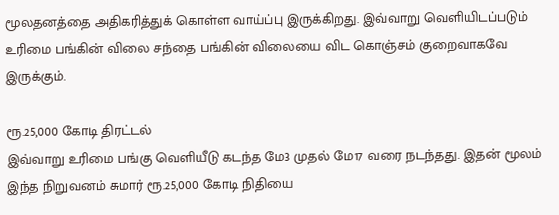மூலதனத்தை அதிகரித்துக் கொள்ள வாய்ப்பு இருக்கிறது. இவ்வாறு வெளியிடப்படும் உரிமை பங்கின் விலை சந்தை பங்கின் விலையை விட கொஞ்சம் குறைவாகவே இருக்கும்.

ரூ.25,000 கோடி திரட்டல்
இவ்வாறு உரிமை பங்கு வெளியீடு கடந்த மே3 முதல் மே17 வரை நடந்தது. இதன் மூலம் இந்த நிறுவனம் சுமார் ரூ.25,000 கோடி நிதியை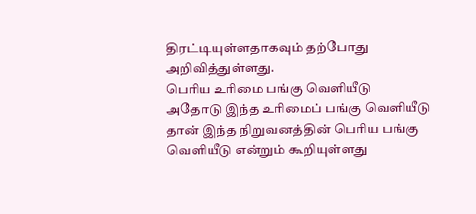திரட்டியுள்ளதாகவும் தற்போது அறிவித்துள்ளது.
பெரிய உரிமை பங்கு வெளியீடு
அதோடு இந்த உரிமைப் பங்கு வெளியீடு தான் இந்த நிறுவனத்தின் பெரிய பங்கு வெளியீடு என்றும் கூறியுள்ளது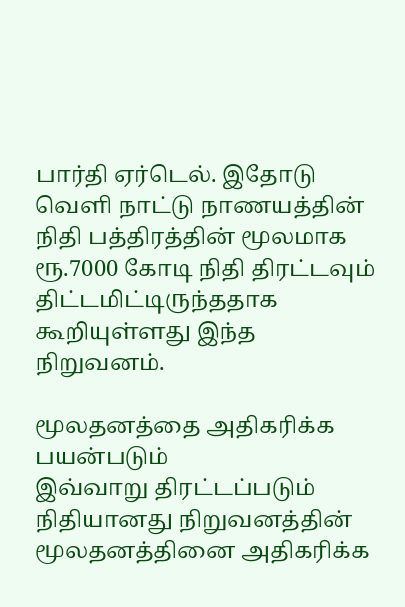பார்தி ஏர்டெல். இதோடு வெளி நாட்டு நாணயத்தின் நிதி பத்திரத்தின் மூலமாக ரூ.7000 கோடி நிதி திரட்டவும் திட்டமிட்டிருந்ததாக கூறியுள்ளது இந்த நிறுவனம்.

மூலதனத்தை அதிகரிக்க பயன்படும்
இவ்வாறு திரட்டப்படும் நிதியானது நிறுவனத்தின் மூலதனத்தினை அதிகரிக்க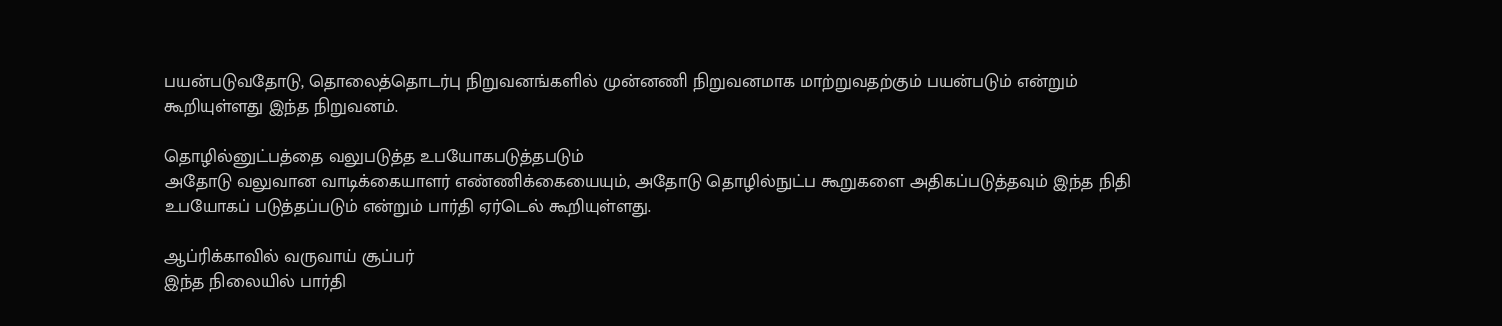பயன்படுவதோடு, தொலைத்தொடர்பு நிறுவனங்களில் முன்னணி நிறுவனமாக மாற்றுவதற்கும் பயன்படும் என்றும் கூறியுள்ளது இந்த நிறுவனம்.

தொழில்னுட்பத்தை வலுபடுத்த உபயோகபடுத்தபடும்
அதோடு வலுவான வாடிக்கையாளர் எண்ணிக்கையையும், அதோடு தொழில்நுட்ப கூறுகளை அதிகப்படுத்தவும் இந்த நிதி உபயோகப் படுத்தப்படும் என்றும் பார்தி ஏர்டெல் கூறியுள்ளது.

ஆப்ரிக்காவில் வருவாய் சூப்பர்
இந்த நிலையில் பார்தி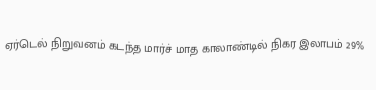ஏர்டெல் நிறுவனம் கடந்த மார்ச் மாத காலாண்டில் நிகர இலாபம் 29%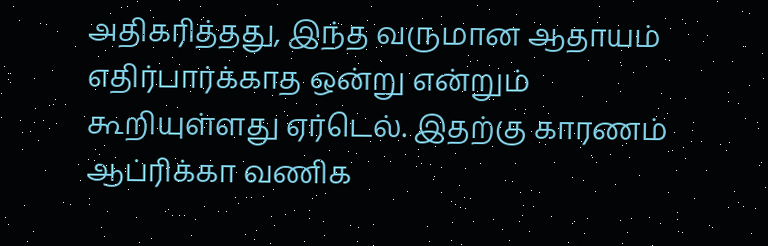அதிகரித்தது, இந்த வருமான ஆதாயம் எதிர்பார்க்காத ஒன்று என்றும் கூறியுள்ளது ஏர்டெல். இதற்கு காரணம் ஆப்ரிக்கா வணிக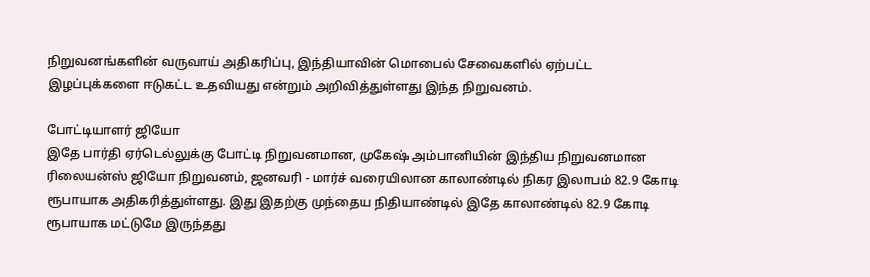நிறுவனங்களின் வருவாய் அதிகரிப்பு, இந்தியாவின் மொபைல் சேவைகளில் ஏற்பட்ட இழப்புக்களை ஈடுகட்ட உதவியது என்றும் அறிவித்துள்ளது இந்த நிறுவனம்.

போட்டியாளர் ஜியோ
இதே பார்தி ஏர்டெல்லுக்கு போட்டி நிறுவனமான, முகேஷ் அம்பானியின் இந்திய நிறுவனமான ரிலையன்ஸ் ஜியோ நிறுவனம், ஜனவரி - மார்ச் வரையிலான காலாண்டில் நிகர இலாபம் 82.9 கோடி ரூபாயாக அதிகரித்துள்ளது. இது இதற்கு முந்தைய நிதியாண்டில் இதே காலாண்டில் 82.9 கோடி ரூபாயாக மட்டுமே இருந்தது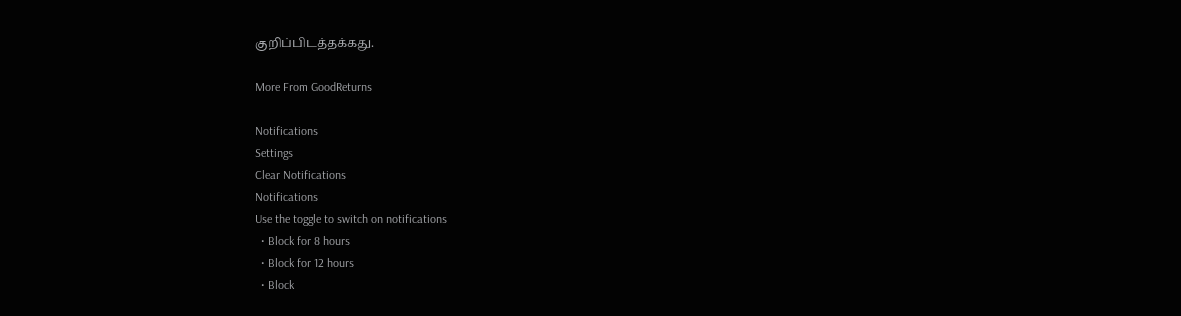குறிப்பிடத்தக்கது.

More From GoodReturns

Notifications
Settings
Clear Notifications
Notifications
Use the toggle to switch on notifications
  • Block for 8 hours
  • Block for 12 hours
  • Block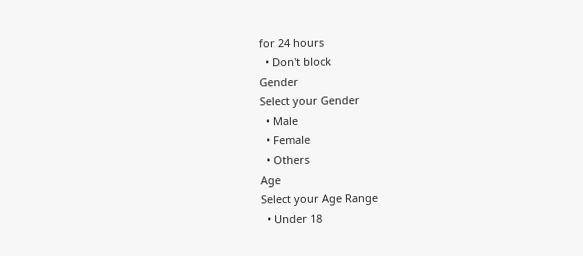for 24 hours
  • Don't block
Gender
Select your Gender
  • Male
  • Female
  • Others
Age
Select your Age Range
  • Under 18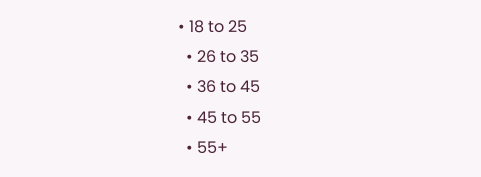• 18 to 25
  • 26 to 35
  • 36 to 45
  • 45 to 55
  • 55+